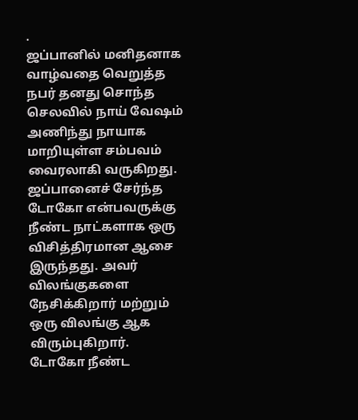.
ஜப்பானில் மனிதனாக வாழ்வதை வெறுத்த நபர் தனது சொந்த செலவில் நாய் வேஷம் அணிந்து நாயாக மாறியுள்ள சம்பவம் வைரலாகி வருகிறது.
ஜப்பானைச் சேர்ந்த டோகோ என்பவருக்கு நீண்ட நாட்களாக ஒரு விசித்திரமான ஆசை இருந்தது. அவர் விலங்குகளை நேசிக்கிறார் மற்றும் ஒரு விலங்கு ஆக விரும்புகிறார்.
டோகோ நீண்ட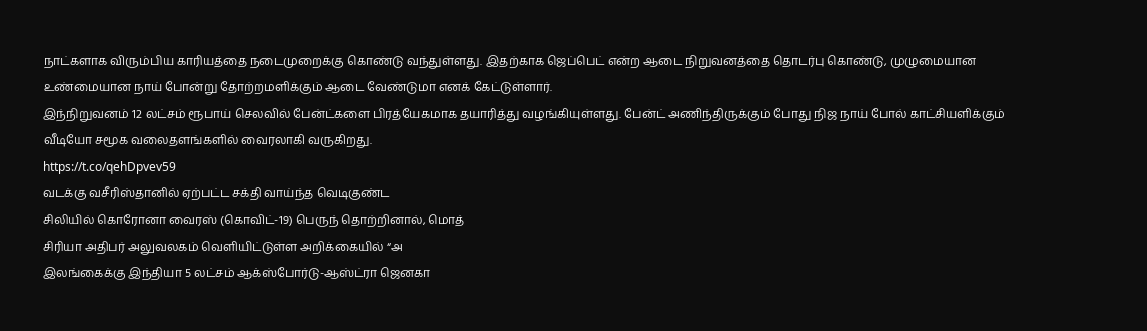நாட்களாக விரும்பிய காரியத்தை நடைமுறைக்கு கொண்டு வந்துள்ளது. இதற்காக ஜெப்பெட் என்ற ஆடை நிறுவனத்தை தொடர்பு கொண்டு, முழுமையான உண்மையான நாய் போன்று தோற்றமளிக்கும் ஆடை வேண்டுமா எனக் கேட்டுள்ளார்.
இந்நிறுவனம் 12 லட்சம் ரூபாய் செலவில் பேன்ட்களை பிரத்யேகமாக தயாரித்து வழங்கியுள்ளது. பேன்ட் அணிந்திருக்கும் போது நிஜ நாய் போல் காட்சியளிக்கும் வீடியோ சமூக வலைதளங்களில் வைரலாகி வருகிறது.
https://t.co/qehDpvev59
வடக்கு வசீரிஸ்தானில் ஏற்பட்ட சக்தி வாய்ந்த வெடிகுண்ட
சிலியில் கொரோனா வைரஸ் (கொவிட்-19) பெருந் தொற்றினால், மொத்
சிரியா அதிபர் அலுவலகம் வெளியிட்டுள்ள அறிக்கையில் “அ
இலங்கைக்கு இந்தியா 5 லட்சம் ஆக்ஸ்போர்டு-ஆஸ்ட்ரா ஜெனகா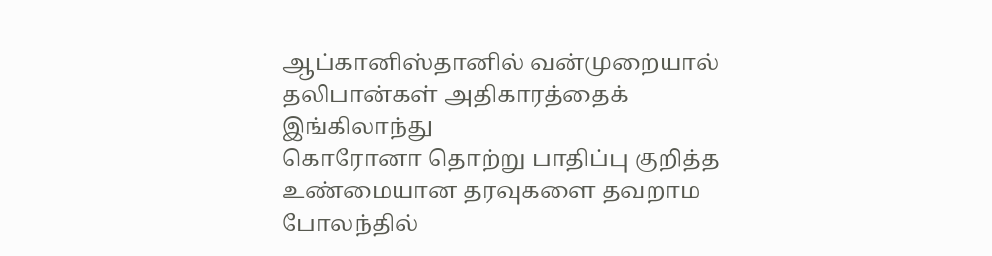ஆப்கானிஸ்தானில் வன்முறையால் தலிபான்கள் அதிகாரத்தைக்
இங்கிலாந்து
கொரோனா தொற்று பாதிப்பு குறித்த உண்மையான தரவுகளை தவறாம போலந்தில்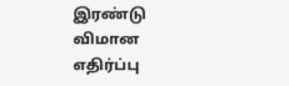இரண்டு விமான எதிர்ப்பு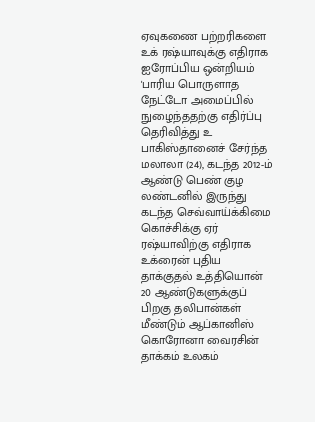ஏவுகணை பற்றரிகளை உக் ரஷ்யாவுக்கு எதிராக ஐரோப்பிய ஒன்றியம் 'பாரிய பொருளாத நேட்டோ அமைப்பில் நுழைந்ததற்கு எதிர்ப்பு தெரிவித்து உ பாகிஸ்தானைச் சேர்ந்த மலாலா (24), கடந்த 2012-ம் ஆண்டு பெண் குழ லண்டனில் இருந்து கடந்த செவ்வாய்க்கிமை கொச்சிக்கு ஏர் ரஷ்யாவிற்கு எதிராக உக்ரைன் புதிய தாக்குதல் உத்தியொன் 20 ஆண்டுகளுக்குப் பிறகு தலிபான்கள் மீண்டும் ஆப்கானிஸ் கொரோனா வைரசின் தாக்கம் உலகம்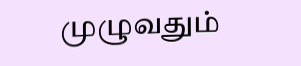முழுவதும்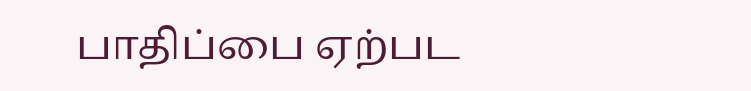பாதிப்பை ஏற்பட